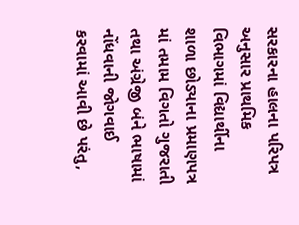સરકારના હાલના પરિપત્ર અનુસાર પ્રાથમિક વિભાગમાં વિદ્યાર્થીના શાળા છોડ્યાના પ્રમાણપત્ર માં તમામ વિગતો ગુજરાતી તથા અંગ્રેજી બંને ભાષામાં નોંધવાની જોગવાઈ કરવામાં આવી છે પરંતુ,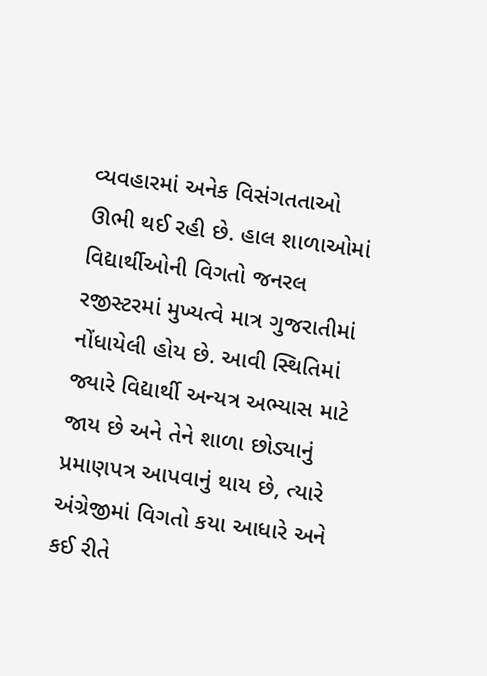વ્યવહારમાં અનેક વિસંગતતાઓ ઊભી થઈ રહી છે. હાલ શાળાઓમાં વિદ્યાર્થીઓની વિગતો જનરલ રજીસ્ટરમાં મુખ્યત્વે માત્ર ગુજરાતીમાં નોંધાયેલી હોય છે. આવી સ્થિતિમાં જ્યારે વિદ્યાર્થી અન્યત્ર અભ્યાસ માટે જાય છે અને તેને શાળા છોડ્યાનું પ્રમાણપત્ર આપવાનું થાય છે, ત્યારે અંગ્રેજીમાં વિગતો કયા આધારે અને કઈ રીતે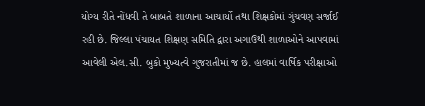યોગ્ય રીતે નોંધવી તે બાબતે શાળાના આચાર્યો તથા શિક્ષકોમાં ગુંચવણ સર્જાઈ રહી છે. જિલ્લા પંચાયત શિક્ષણ સમિતિ દ્વારા અગાઉથી શાળાઓને આપવામાં આવેલી એલ.સી. બુકો મુખ્યત્વે ગુજરાતીમાં જ છે. હાલમાં વાર્ષિક પરીક્ષાઓ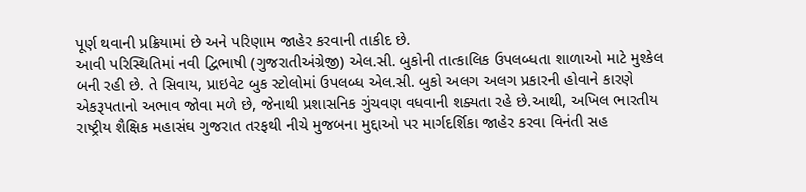પૂર્ણ થવાની પ્રક્રિયામાં છે અને પરિણામ જાહેર કરવાની તાકીદ છે.
આવી પરિસ્થિતિમાં નવી દ્વિભાષી (ગુજરાતીઅંગ્રેજી) એલ.સી. બુકોની તાત્કાલિક ઉપલબ્ધતા શાળાઓ માટે મુશ્કેલ બની રહી છે. તે સિવાય, પ્રાઇવેટ બુક સ્ટોલોમાં ઉપલબ્ધ એલ.સી. બુકો અલગ અલગ પ્રકારની હોવાને કારણે એકરૂપતાનો અભાવ જોવા મળે છે, જેનાથી પ્રશાસનિક ગુંચવણ વધવાની શક્યતા રહે છે.આથી, અખિલ ભારતીય રાષ્ટ્રીય શૈક્ષિક મહાસંઘ ગુજરાત તરફથી નીચે મુજબના મુદ્દાઓ પર માર્ગદર્શિકા જાહેર કરવા વિનંતી સહ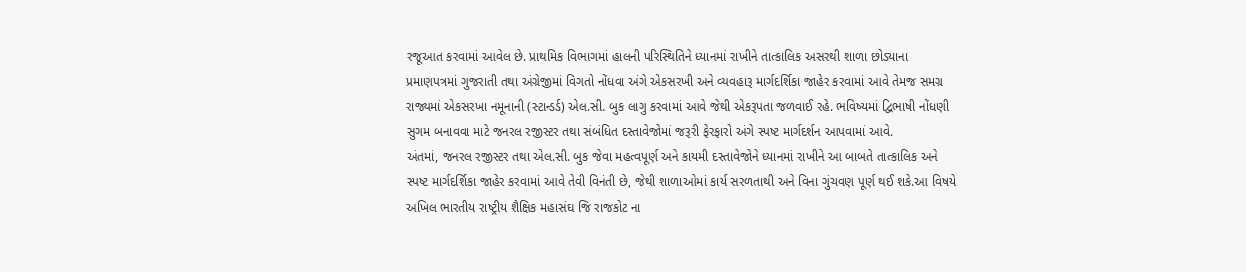રજૂઆત કરવામાં આવેલ છે. પ્રાથમિક વિભાગમાં હાલની પરિસ્થિતિને ધ્યાનમાં રાખીને તાત્કાલિક અસરથી શાળા છોડ્યાના પ્રમાણપત્રમાં ગુજરાતી તથા અંગ્રેજીમાં વિગતો નોંધવા અંગે એકસરખી અને વ્યવહારૂ માર્ગદર્શિકા જાહેર કરવામાં આવે તેમજ સમગ્ર રાજ્યમાં એકસરખા નમૂનાની (સ્ટાન્ડર્ડ) એલ.સી. બુક લાગુ કરવામાં આવે જેથી એકરૂપતા જળવાઈ રહે. ભવિષ્યમાં દ્વિભાષી નોંધણી સુગમ બનાવવા માટે જનરલ રજીસ્ટર તથા સંબંધિત દસ્તાવેજોમાં જરૂરી ફેરફારો અંગે સ્પષ્ટ માર્ગદર્શન આપવામાં આવે.
અંતમાં, જનરલ રજીસ્ટર તથા એલ.સી. બુક જેવા મહત્વપૂર્ણ અને કાયમી દસ્તાવેજોને ધ્યાનમાં રાખીને આ બાબતે તાત્કાલિક અને સ્પષ્ટ માર્ગદર્શિકા જાહેર કરવામાં આવે તેવી વિનંતી છે, જેથી શાળાઓમાં કાર્ય સરળતાથી અને વિના ગુંચવણ પૂર્ણ થઈ શકે.આ વિષયે અખિલ ભારતીય રાષ્ટ્રીય શૈક્ષિક મહાસંઘ જિ રાજકોટ ના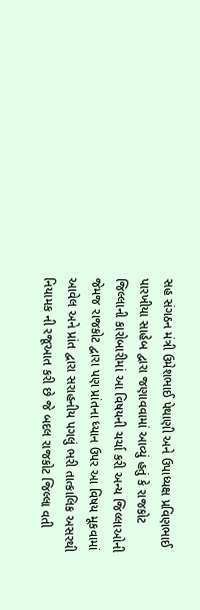સહ સંગઠન મંત્રી ઉમેશભાઈ પેથાણી અને ઉપાધ્યક્ષ પ્રવિણભાઈ પારખીયા સાહેબ દ્વારા જણાવવામાં આવ્યું હતું કે રાજકોટ જિલ્લાની કારોબારીમાં આ વિષયની ચર્ચા કરી અન્ય જિલ્લાઓની જેમજ રાજકોટ દ્વારા પણ પ્રાંતના ધ્યાન ઉપર આ વિષય મૂકવામાં આવેલ અને પ્રાંત દ્વારા સરાહનીય પગલું ભરી તાત્કાલિક અસરથી નિયામક ની રજૂઆત કરી છે જે બદલ રાજકોટ જિલ્લા વતી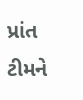પ્રાંત ટીમને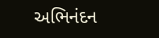અભિનંદન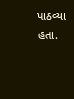પાઠવ્યા હતા.